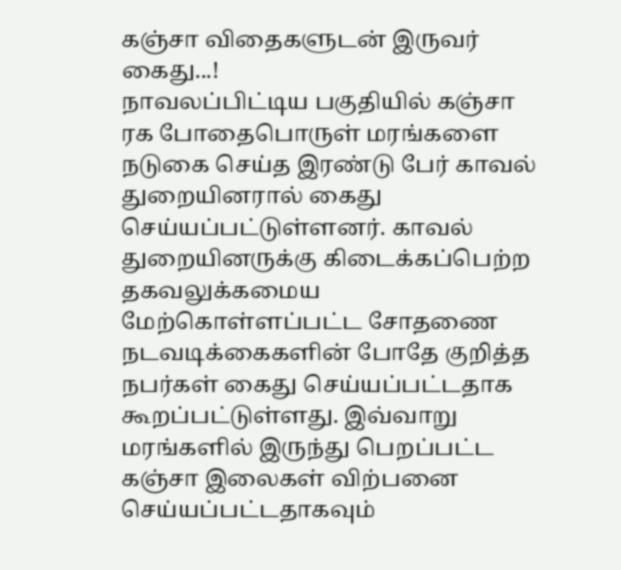கஞ்சா விதைகளுடன் இருவர் கைது...!
நாவலப்பிட்டிய பகுதியில் கஞ்சா ரக போதைபொருள் மரங்களை நடுகை செய்த இரண்டு பேர் காவல் துறையினரால் கைது செய்யப்பட்டுள்ளனர். காவல் துறையினருக்கு கிடைக்கப்பெற்ற தகவலுக்கமைய மேற்கொள்ளப்பட்ட சோதணை நடவடிக்கைகளின் போதே குறித்த நபர்கள் கைது செய்யப்பட்டதாக கூறப்பட்டுள்ளது. இவ்வாறு மரங்களில் இருந்து பெறப்பட்ட கஞ்சா இலைகள் விற்பனை செய்யப்பட்டதாகவும்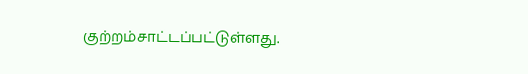குற்றம்சாட்டப்பட்டுள்ளது.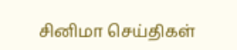சினிமா செய்திகள்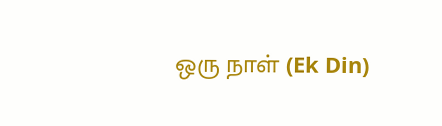ஒரு நாள் (Ek Din)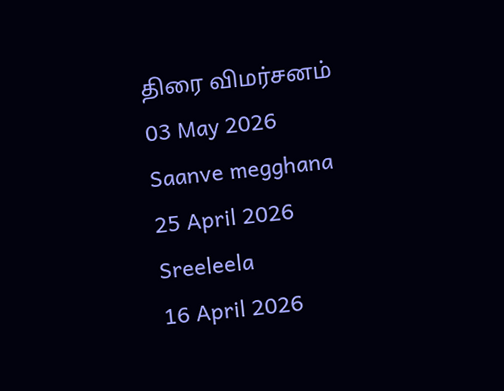திரை விமர்சனம்
03 May 2026
Saanve megghana
25 April 2026
Sreeleela
16 April 2026